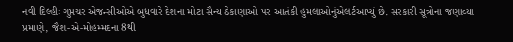નવી દિલ્હીઃ ગુપ્તચર એજન્સીઓએ બુધવારે દેશના મોટા સૈન્ય ઠેકાણાઓ પર આતંકી હુમલાઓનુંએલર્ટઆપ્યું છે. સરકારી સૂત્રોના જણાવ્યા પ્રમાણે, જૈશ-એ-મોહમ્મદના 8થી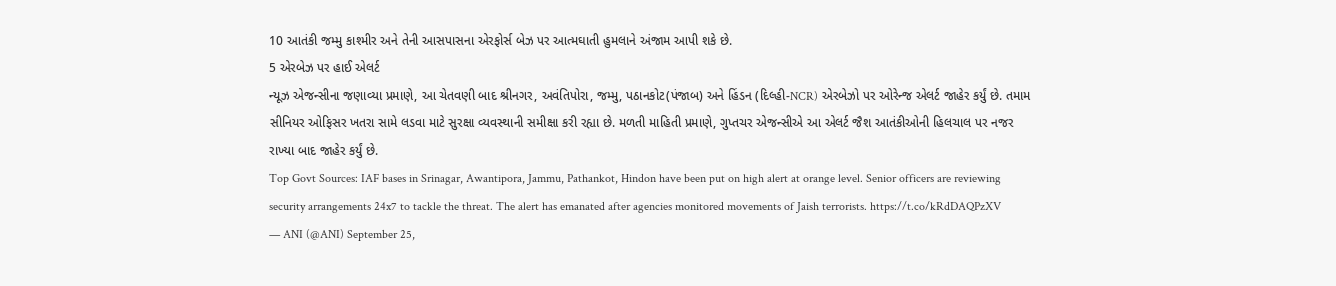10 આતંકી જમ્મુ કાશ્મીર અને તેની આસપાસના એરફોર્સ બેઝ પર આત્મઘાતી હુમલાને અંજામ આપી શકે છે.
5 એરબેઝ પર હાઈ એલર્ટ
ન્યૂઝ એજન્સીના જણાવ્યા પ્રમાણે, આ ચેતવણી બાદ શ્રીનગર, અવંતિપોરા, જમ્મુ, પઠાનકોટ(પંજાબ) અને હિંડન (દિલ્હી-NCR) એરબેઝો પર ઓરેન્જ એલર્ટ જાહેર કર્યું છે. તમામ સીનિયર ઓફિસર ખતરા સામે લડવા માટે સુરક્ષા વ્યવસ્થાની સમીક્ષા કરી રહ્યા છે. મળતી માહિતી પ્રમાણે, ગુપ્તચર એજન્સીએ આ એલર્ટ જૈશ આતંકીઓની હિલચાલ પર નજર રાખ્યા બાદ જાહેર કર્યું છે.
Top Govt Sources: IAF bases in Srinagar, Awantipora, Jammu, Pathankot, Hindon have been put on high alert at orange level. Senior officers are reviewing security arrangements 24x7 to tackle the threat. The alert has emanated after agencies monitored movements of Jaish terrorists. https://t.co/kRdDAQPzXV
— ANI (@ANI) September 25,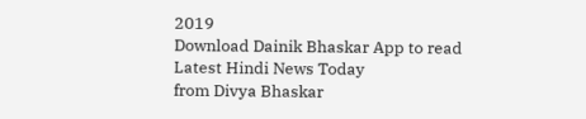2019
Download Dainik Bhaskar App to read Latest Hindi News Today
from Divya Bhaskar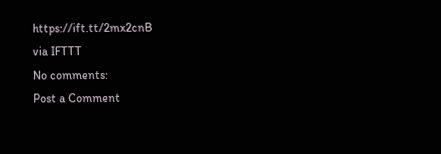https://ift.tt/2mx2cnB
via IFTTT
No comments:
Post a Comment